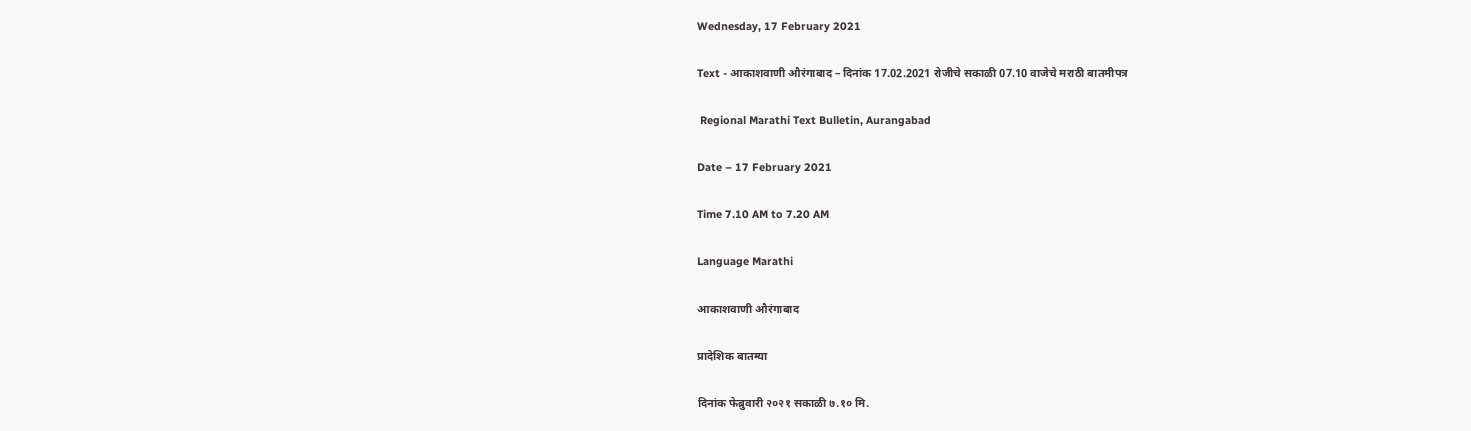Wednesday, 17 February 2021

Text - आकाशवाणी औरंगाबाद – दिनांक 17.02.2021 रोजीचे सकाळी 07.10 वाजेचे मराठी बातमीपत्र

 Regional Marathi Text Bulletin, Aurangabad

Date – 17 February 2021

Time 7.10 AM to 7.20 AM

Language Marathi

आकाशवाणी औरंगाबाद

प्रादेशिक बातम्या

दिनांक फेब्रुवारी २०२१ सकाळी ७.१० मि.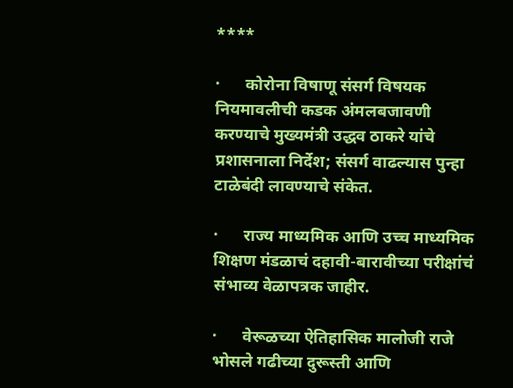****

·      कोरोना विषाणू संसर्ग विषयक नियमावलीची कडक अंमलबजावणी करण्याचे मुख्यमंत्री उद्धव ठाकरे यांचे प्रशासनाला निर्देश; संसर्ग वाढल्यास पुन्हा टाळेबंदी लावण्याचे संकेत.

·      राज्य माध्यमिक आणि उच्च माध्यमिक शिक्षण मंडळाचं दहावी-बारावीच्या परीक्षांचं संभाव्य वेळापत्रक जाहीर.

·      वेरूळच्या ऐतिहासिक मालोजी राजे भोसले गढीच्या दुरूस्ती आणि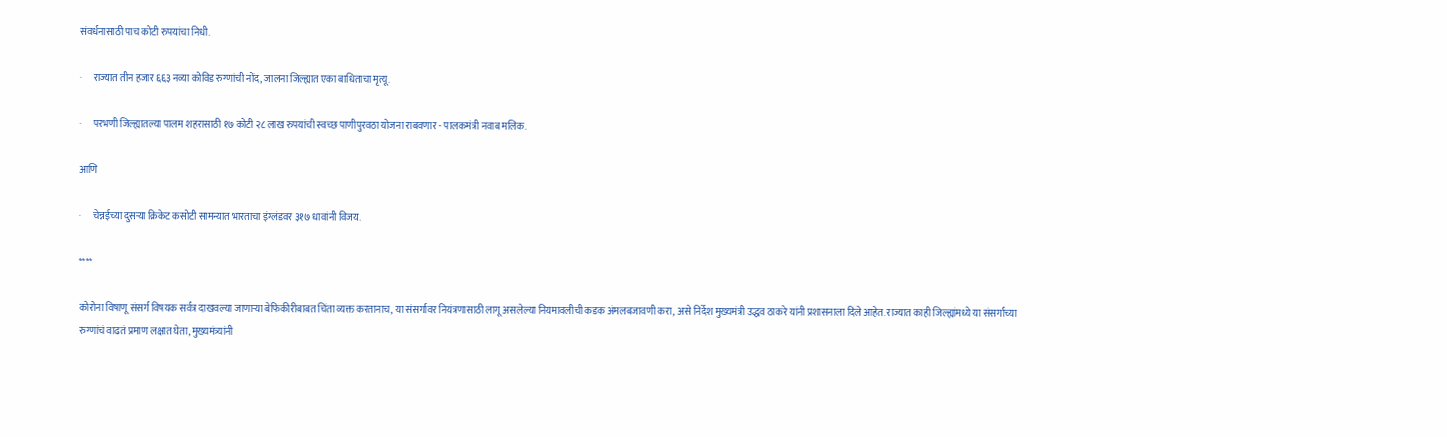संवर्धनासाठी पाच कोटी रुपयांचा निधी.

·      राज्यात तीन हजार ६६३ नव्या कोविड रुग्णांची नोंद, जालना जिल्ह्यात एका बाधिताचा मृत्यू.

·      परभणी जिल्ह्यातल्या पालम शहरासाठी १७ कोटी २८ लाख रुपयांची स्वच्छ पाणीपुरवठा योजना राबवणार - पालकमंत्री नवाब मलिक.

आणि

·      चेन्नईच्या दुसऱ्या क्रिकेट कसोटी सामन्यात भारताचा इंग्लंडवर ३१७ धावांनी विजय.

****

कोरोना विषाणू संसर्ग विषयक सर्वत्र दाखवल्या जाणाऱ्या बेफिकीरीबाबत चिंता व्यक्त करतानाच, या संसर्गावर नियंत्रणासाठी लागू असलेल्या नियमावलीची कडक अंमलबजावणी करा, असे निर्देश मुख्यमंत्री उद्धव ठाकरे यांनी प्रशासनाला दिले आहेत. राज्यात काही जिल्ह्यांमध्ये या संसर्गाच्या रुग्णांचं वाढतं प्रमाण लक्षात घेता, मुख्यमंत्र्यांनी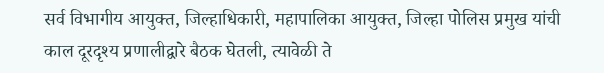सर्व विभागीय आयुक्त, जिल्हाधिकारी, महापालिका आयुक्त, जिल्हा पोलिस प्रमुख यांची काल दूरदृश्य प्रणालीद्वारे बैठक घेतली, त्यावेळी ते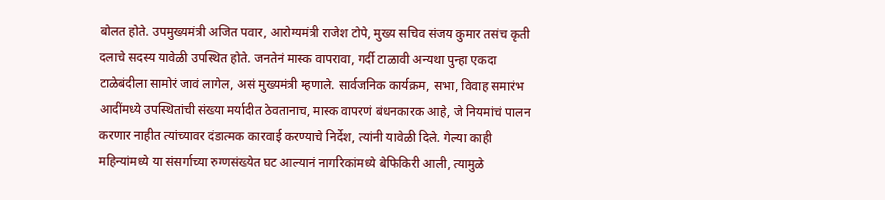बोलत होते. उपमुख्यमंत्री अजित पवार, आरोग्यमंत्री राजेश टोपे, मुख्य सचिव संजय कुमार तसंच कृती दलाचे सदस्य यावेळी उपस्थित होते. जनतेनं मास्क वापरावा, गर्दी टाळावी अन्यथा पुन्हा एकदा टाळेबंदीला सामोरं जावं लागेल, असं मुख्यमंत्री म्हणाले. सार्वजनिक कार्यक्रम, सभा, विवाह समारंभ आदींमध्ये उपस्थितांची संख्या मर्यादीत ठेवतानाच, मास्क वापरणं बंधनकारक आहे, जे नियमांचं पालन करणार नाहीत त्यांच्यावर दंडात्मक कारवाई करण्याचे निर्देश, त्यांनी यावेळी दिले. गेल्या काही महिन्यांमध्ये या संसर्गाच्या रुग्णसंख्येत घट आल्यानं नागरिकांमध्ये बेफिकिरी आली, त्यामुळे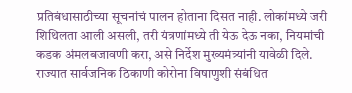प्रतिबंधासाठीच्या सूचनांचं पालन होताना दिसत नाही. लोकांमध्ये जरी शिथिलता आली असली, तरी यंत्रणांमध्ये ती येऊ देऊ नका, नियमांची कडक अंमलबजावणी करा, असे निर्देश मुख्यमंत्र्यांनी यावेळी दिले. राज्यात सार्वजनिक ठिकाणी कोरोना विषाणुशी संबंधित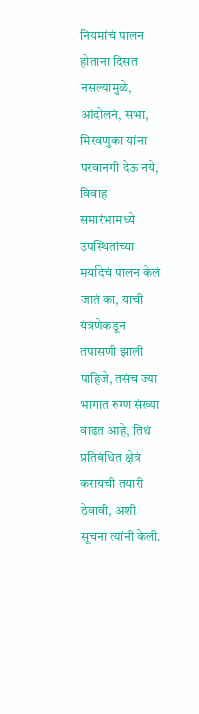नियमांचं पालन होताना दिसत नसल्यामुळे, आंदोलनं, सभा, मिरवणुका यांना परवानगी देऊ नये, विवाह समारंभामध्ये उपस्थितांच्या मर्यादेचं पालन केलं जातं का, याची यंत्रणेकडून तपासणी झाली पाहिजे, तसंच ज्या भागात रुग्ण संख्या वाढत आहे, तिथं प्रतिबंधित क्षेत्रं करायची तयारी ठेवावी, अशी सूचना त्यांनी केली.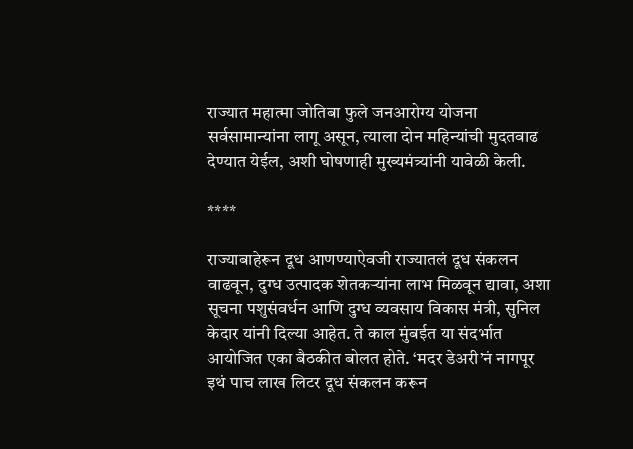राज्यात महात्मा जोतिबा फुले जनआरोग्य योजना सर्वसामान्यांना लागू असून, त्याला दोन महिन्यांची मुदतवाढ देण्यात येईल, अशी घोषणाही मुख्यमंत्र्यांनी यावेळी केली.

****

राज्याबाहेरून दूध आणण्याऐवजी राज्यातलं दूध संकलन वाढवून, दुग्ध उत्पादक शेतकऱ्यांना लाभ मिळवून द्यावा, अशा सूचना पशुसंवर्धन आणि दुग्ध व्यवसाय विकास मंत्री, सुनिल केदार यांनी दिल्या आहेत. ते काल मुंबईत या संदर्भात आयोजित एका बैठकीत बोलत होते. ‘मदर डेअरी’नं नागपूर इथं पाच लाख लिटर दूध संकलन करून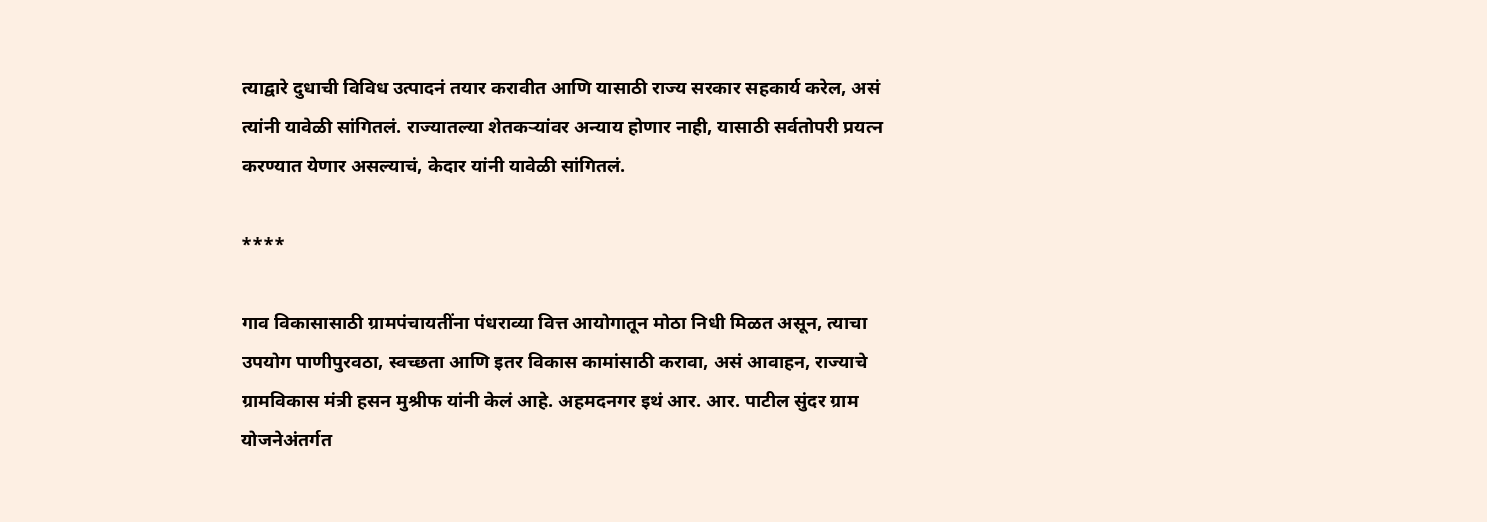त्याद्वारे दुधाची विविध उत्पादनं तयार करावीत आणि यासाठी राज्य सरकार सहकार्य करेल, असं त्यांनी यावेळी सांगितलं. राज्यातल्या शेतकऱ्यांवर अन्याय होणार नाही, यासाठी सर्वतोपरी प्रयत्न करण्यात येणार असल्याचं, केदार यांनी यावेळी सांगितलं.

****

गाव विकासासाठी ग्रामपंचायतींना पंधराव्या वित्त आयोगातून मोठा निधी मिळत असून, त्याचा उपयोग पाणीपुरवठा, स्वच्छता आणि इतर विकास कामांसाठी करावा, असं आवाहन, राज्याचे ग्रामविकास मंत्री हसन मुश्रीफ यांनी केलं आहे. अहमदनगर इथं आर. आर. पाटील सुंदर ग्राम योजनेअंतर्गत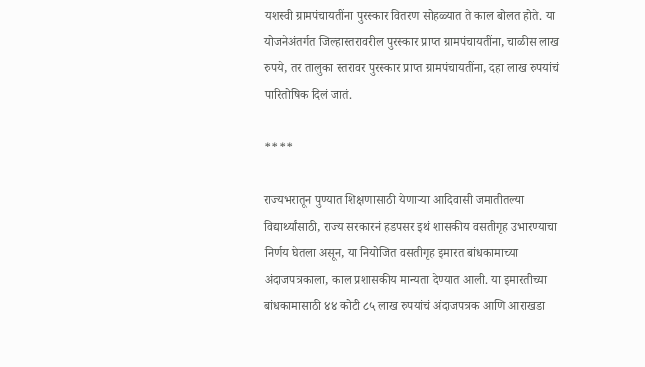यशस्वी ग्रामपंचायतींना पुरस्कार वितरण सोहळ्यात ते काल बोलत होते. या योजनेअंतर्गत जिल्हास्तरावरील पुरस्कार प्राप्त ग्रामपंचायतींना, चाळीस लाख रुपये, तर तालुका स्तरावर पुरस्कार प्राप्त ग्रामपंचायतींना, दहा लाख रुपयांचं पारितोषिक दिलं जातं.

****

राज्यभरातून पुण्यात शिक्षणासाठी येणाऱ्या आदिवासी जमातीतल्या विद्यार्थ्यांसाठी, राज्य सरकारनं हडपसर इथं शासकीय वसतीगृह उभारण्याचा निर्णय घेतला असून, या नियोजित वसतीगृह इमारत बांधकामाच्या अंदाजपत्रकाला, काल प्रशासकीय मान्यता देण्यात आली. या इमारतीच्या बांधकामासाठी ४४ कोटी ८५ लाख रुपयांचं अंदाजपत्रक आणि आराखडा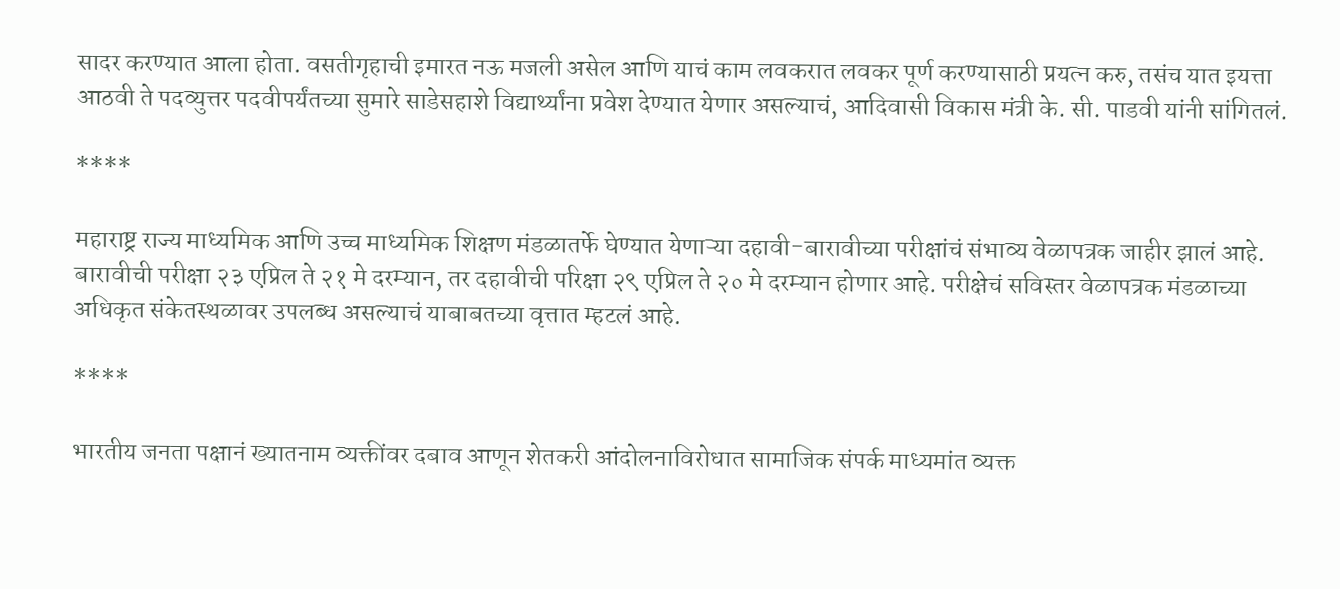सादर करण्यात आला होता. वसतीगृहाची इमारत नऊ मजली असेल आणि याचं काम लवकरात लवकर पूर्ण करण्यासाठी प्रयत्न करु, तसंच यात इयत्ता आठवी ते पदव्युत्तर पदवीपर्यंतच्या सुमारे साडेसहाशे विद्यार्थ्यांना प्रवेश देण्यात येणार असल्याचं, आदिवासी विकास मंत्री के. सी. पाडवी यांनी सांगितलं.

****

महाराष्ट्र राज्य माध्यमिक आणि उच्च माध्यमिक शिक्षण मंडळातर्फे घेण्यात येणाऱ्या दहावी-बारावीच्या परीक्षांचं संभाव्य वेळापत्रक जाहीर झालं आहे. बारावीची परीक्षा २३ एप्रिल ते २१ मे दरम्यान, तर दहावीची परिक्षा २९ एप्रिल ते २० मे दरम्यान होणार आहे. परीक्षेचं सविस्तर वेळापत्रक मंडळाच्या अधिकृत संकेतस्थळावर उपलब्ध असल्याचं याबाबतच्या वृत्तात म्हटलं आहे.

****

भारतीय जनता पक्षानं ख्यातनाम व्यक्तींवर दबाव आणून शेतकरी आंदोलनाविरोधात सामाजिक संपर्क माध्यमांत व्यक्त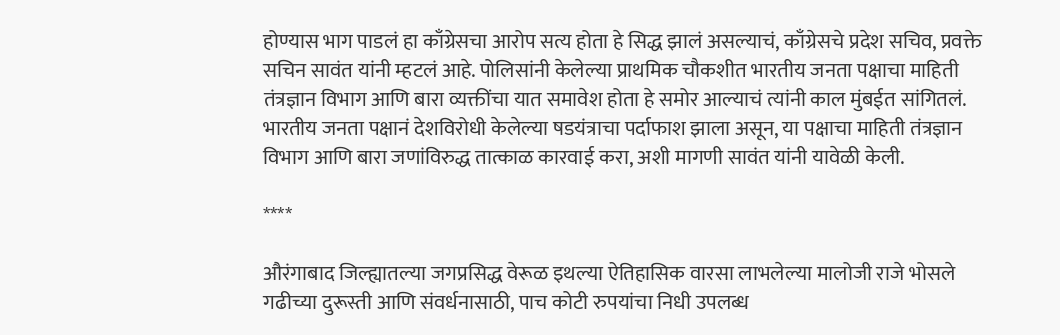होण्यास भाग पाडलं हा काँग्रेसचा आरोप सत्य होता हे सिद्ध झालं असल्याचं, काँग्रेसचे प्रदेश सचिव, प्रवक्ते सचिन सावंत यांनी म्हटलं आहे. पोलिसांनी केलेल्या प्राथमिक चौकशीत भारतीय जनता पक्षाचा माहिती तंत्रज्ञान विभाग आणि बारा व्यक्तींचा यात समावेश होता हे समोर आल्याचं त्यांनी काल मुंबईत सांगितलं. भारतीय जनता पक्षानं देशविरोधी केलेल्या षडयंत्राचा पर्दाफाश झाला असून, या पक्षाचा माहिती तंत्रज्ञान विभाग आणि बारा जणांविरुद्ध तात्काळ कारवाई करा, अशी मागणी सावंत यांनी यावेळी केली.

****

औरंगाबाद जिल्ह्यातल्या जगप्रसिद्ध वेरूळ इथल्या ऐतिहासिक वारसा लाभलेल्या मालोजी राजे भोसले गढीच्या दुरूस्ती आणि संवर्धनासाठी, पाच कोटी रुपयांचा निधी उपलब्ध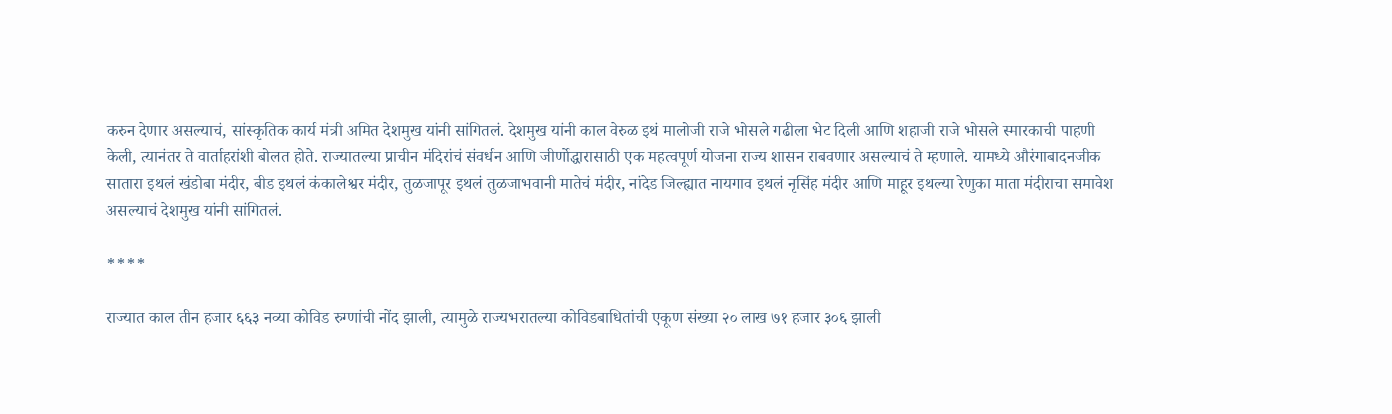करुन देणार असल्याचं, सांस्कृतिक कार्य मंत्री अमित देशमुख यांनी सांगितलं. देशमुख यांनी काल वेरुळ इथं मालोजी राजे भोसले गढीला भेट दिली आणि शहाजी राजे भोसले स्मारकाची पाहणी केली, त्यानंतर ते वार्ताहरांशी बोलत होते. राज्यातल्या प्राचीन मंदिरांचं संवर्धन आणि जीर्णोद्धारासाठी एक महत्वपूर्ण योजना राज्य शासन राबवणार असल्याचं ते म्हणाले. यामध्ये औरंगाबादनजीक सातारा इथलं खंडोबा मंदीर, बीड इथलं कंकालेश्वर मंदीर, तुळजापूर इथलं तुळजाभवानी मातेचं मंदीर, नांदेड जिल्ह्यात नायगाव इथलं नृसिंह मंदीर आणि माहूर इथल्या रेणुका माता मंदीराचा समावेश असल्याचं देशमुख यांनी सांगितलं.

****

राज्यात काल तीन हजार ६६३ नव्या कोविड रुग्णांची नोंद झाली, त्यामुळे राज्यभरातल्या कोविडबाधितांची एकूण संख्या २० लाख ७१ हजार ३०६ झाली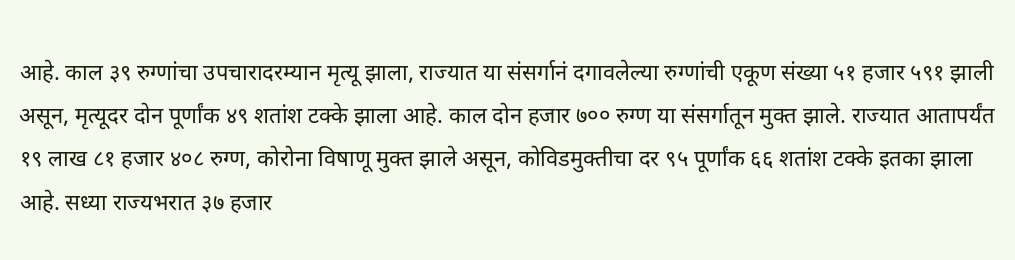आहे. काल ३९ रुग्णांचा उपचारादरम्यान मृत्यू झाला, राज्यात या संसर्गानं दगावलेल्या रुग्णांची एकूण संख्या ५१ हजार ५९१ झाली असून, मृत्यूदर दोन पूर्णांक ४९ शतांश टक्के झाला आहे. काल दोन हजार ७०० रुग्ण या संसर्गातून मुक्त झाले. राज्यात आतापर्यंत १९ लाख ८१ हजार ४०८ रुग्ण, कोरोना विषाणू मुक्त झाले असून, कोविडमुक्तीचा दर ९५ पूर्णांक ६६ शतांश टक्के इतका झाला आहे. सध्या राज्यभरात ३७ हजार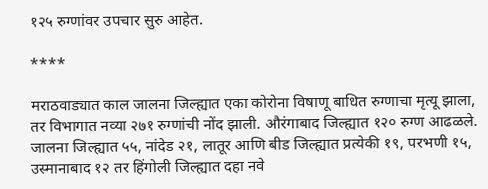१२५ रुग्णांवर उपचार सुरु आहेत.

****

मराठवाड्यात काल जालना जिल्ह्यात एका कोरोना विषाणू बाधित रुग्णाचा मृत्यू झाला, तर विभागात नव्या २७१ रुग्णांची नोंद झाली. औरंगाबाद जिल्ह्यात १२० रुग्ण आढळले. जालना जिल्ह्यात ५५, नांदेड २१, लातूर आणि बीड जिल्ह्यात प्रत्येकी १९, परभणी १५, उस्मानाबाद १२ तर हिंगोली जिल्ह्यात दहा नवे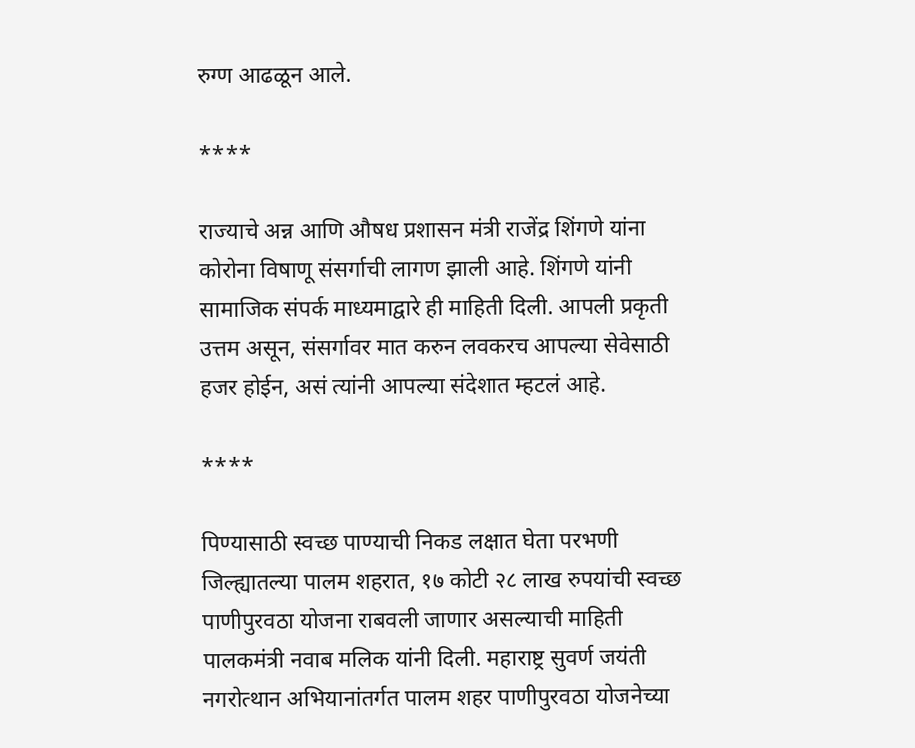रुग्ण आढळून आले.

****

राज्याचे अन्न आणि औषध प्रशासन मंत्री राजेंद्र शिंगणे यांना कोरोना विषाणू संसर्गाची लागण झाली आहे. शिंगणे यांनी सामाजिक संपर्क माध्यमाद्वारे ही माहिती दिली. आपली प्रकृती उत्तम असून, संसर्गावर मात करुन लवकरच आपल्या सेवेसाठी हजर होईन, असं त्यांनी आपल्या संदेशात म्हटलं आहे.

****

पिण्यासाठी स्वच्छ पाण्याची निकड लक्षात घेता परभणी जिल्ह्यातल्या पालम शहरात, १७ कोटी २८ लाख रुपयांची स्वच्छ पाणीपुरवठा योजना राबवली जाणार असल्याची माहिती पालकमंत्री नवाब मलिक यांनी दिली. महाराष्ट्र सुवर्ण जयंती नगरोत्थान अभियानांतर्गत पालम शहर पाणीपुरवठा योजनेच्या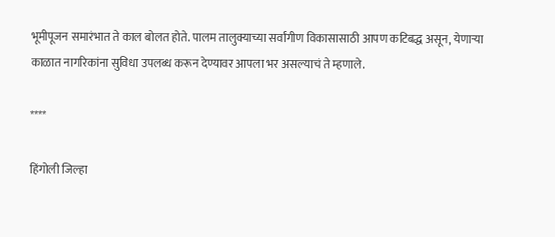भूमीपूजन समारंभात ते काल बोलत होते. पालम तालुक्याच्या सर्वांगीण विकासासाठी आपण कटिबद्ध असून, येणाऱ्या काळात नागरिकांना सुविधा उपलब्ध करून देण्यावर आपला भर असल्याचं ते म्हणाले.

****

हिंगोली जिल्हा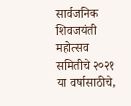सार्वजनिक शिवजयंती महोत्सव समितीचे २०२१ या वर्षासाठीचे,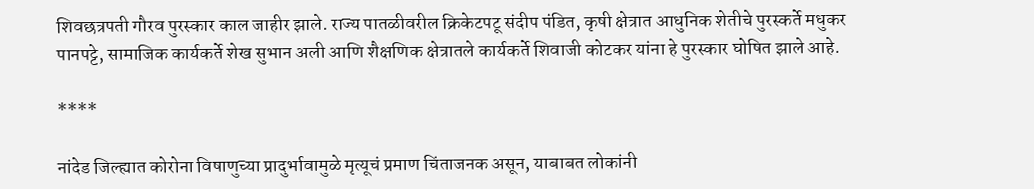शिवछत्रपती गौरव पुरस्कार काल जाहीर झाले. राज्य पातळीवरील क्रिकेटपटू संदीप पंडित, कृषी क्षेत्रात आधुनिक शेतीचे पुरस्कर्ते मधुकर पानपट्टे, सामाजिक कार्यकर्ते शेख सुभान अली आणि शैक्षणिक क्षेत्रातले कार्यकर्ते शिवाजी कोटकर यांना हे पुरस्कार घोषित झाले आहे.

****

नांदेड जिल्ह्यात कोरोना विषाणुच्या प्रादुर्भावामुळे मृत्यूचं प्रमाण चिंताजनक असून, याबाबत लोकांनी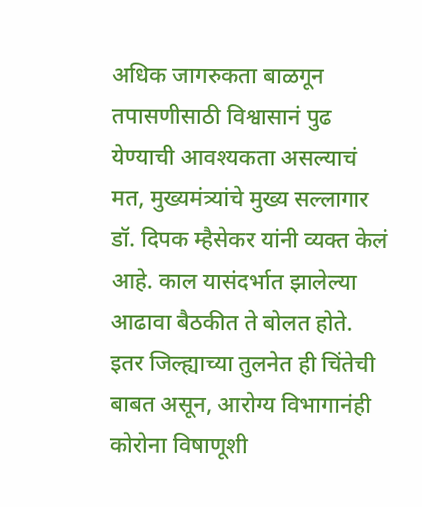अधिक जागरुकता बाळगून तपासणीसाठी विश्वासानं पुढ येण्याची आवश्यकता असल्याचं मत, मुख्यमंत्र्यांचे मुख्य सल्लागार डॉ. दिपक म्हैसेकर यांनी व्यक्त केलं आहे. काल यासंदर्भात झालेल्या आढावा बैठकीत ते बोलत होते. इतर जिल्ह्याच्या तुलनेत ही चिंतेची बाबत असून, आरोग्य विभागानंही कोरोना विषाणूशी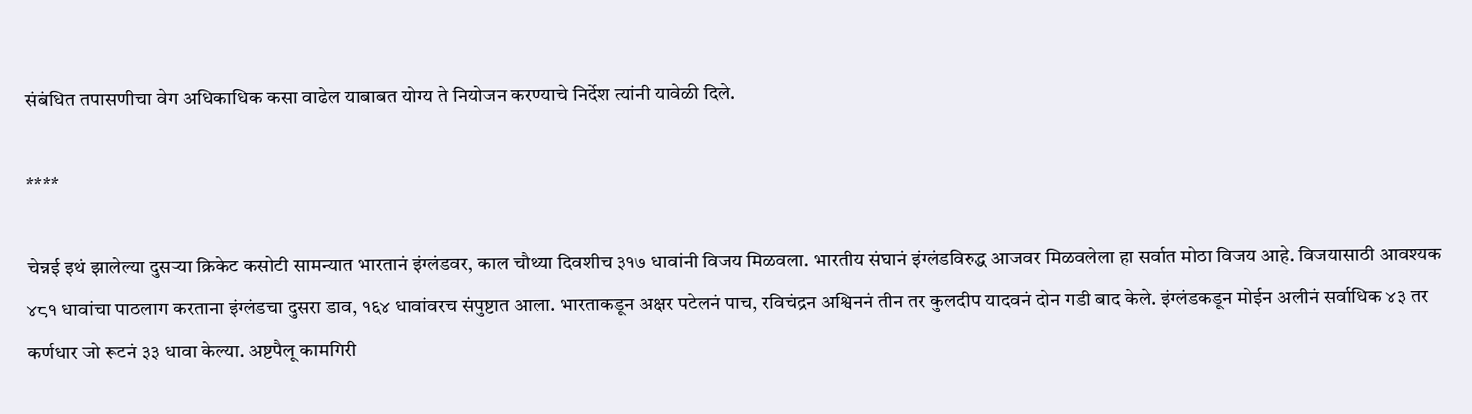संबंधित तपासणीचा वेग अधिकाधिक कसा वाढेल याबाबत योग्य ते नियोजन करण्याचे निर्देश त्यांनी यावेळी दिले.

****

चेन्नई इथं झालेल्या दुसऱ्या क्रिकेट कसोटी सामन्यात भारतानं इंग्लंडवर, काल चौथ्या दिवशीच ३१७ धावांनी विजय मिळवला. भारतीय संघानं इंग्लंडविरुद्ध आजवर मिळवलेला हा सर्वात मोठा विजय आहे. विजयासाठी आवश्यक ४८१ धावांचा पाठलाग करताना इंग्लंडचा दुसरा डाव, १६४ धावांवरच संपुष्टात आला. भारताकडून अक्षर पटेलनं पाच, रविचंद्रन अश्विननं तीन तर कुलदीप यादवनं दोन गडी बाद केले. इंग्लंडकडून मोईन अलीनं सर्वाधिक ४३ तर कर्णधार जो रूटनं ३३ धावा केल्या. अष्टपैलू कामगिरी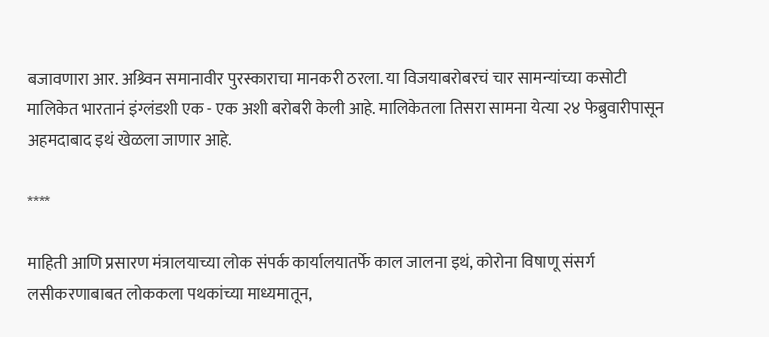बजावणारा आर. अश्र्विन समानावीर पुरस्काराचा मानकरी ठरला. या विजयाबरोबरचं चार सामन्यांच्या कसोटी मालिकेत भारतानं इंग्लंडशी एक - एक अशी बरोबरी केली आहे. मालिकेतला तिसरा सामना येत्या २४ फेब्रुवारीपासून अहमदाबाद इथं खेळला जाणार आहे.

****

माहिती आणि प्रसारण मंत्रालयाच्या लोक संपर्क कार्यालयातर्फे काल जालना इथं, कोरोना विषाणू संसर्ग लसीकरणाबाबत लोककला पथकांच्या माध्यमातून,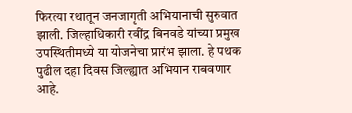फिरत्या रथातून जनजागृती अभियानाची सुरुवात झाली. जिल्हाधिकारी रवींद्र बिनवडे यांच्या प्रमुख उपस्थितीमध्ये या योजनेचा प्रारंभ झाला. हे पथक पुढील दहा दिवस जिल्ह्यात अभियान राबवणार आहे.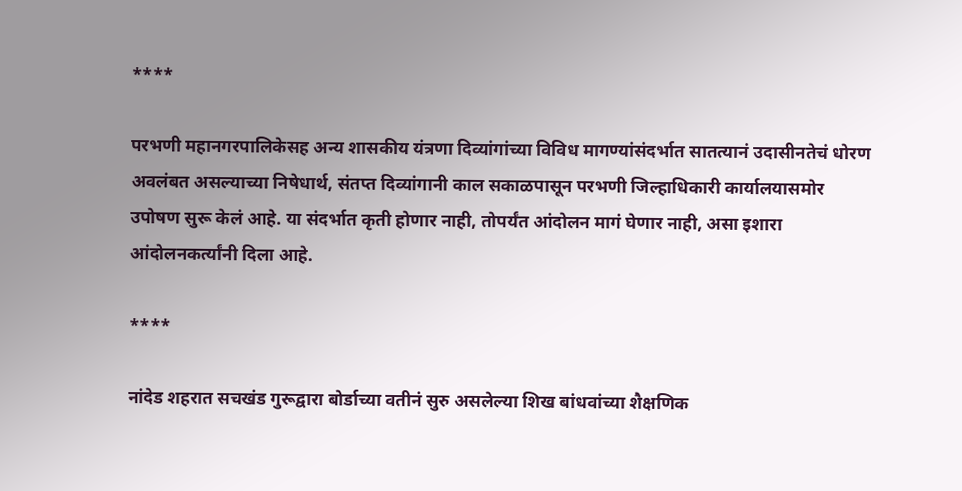****

परभणी महानगरपालिकेसह अन्य शासकीय यंत्रणा दिव्यांगांच्या विविध मागण्यांसंदर्भात सातत्यानं उदासीनतेचं धोरण अवलंबत असल्याच्या निषेधार्थ, संतप्त दिव्यांगानी काल सकाळपासून परभणी जिल्हाधिकारी कार्यालयासमोर उपोषण सुरू केलं आहे. या संदर्भात कृती होणार नाही, तोपर्यंत आंदोलन मागं घेणार नाही, असा इशारा आंदोलनकर्त्यांनी दिला आहे.

****

नांदेड शहरात सचखंड गुरूद्वारा बोर्डाच्या वतीनं सुरु असलेल्या शिख बांधवांच्या शैक्षणिक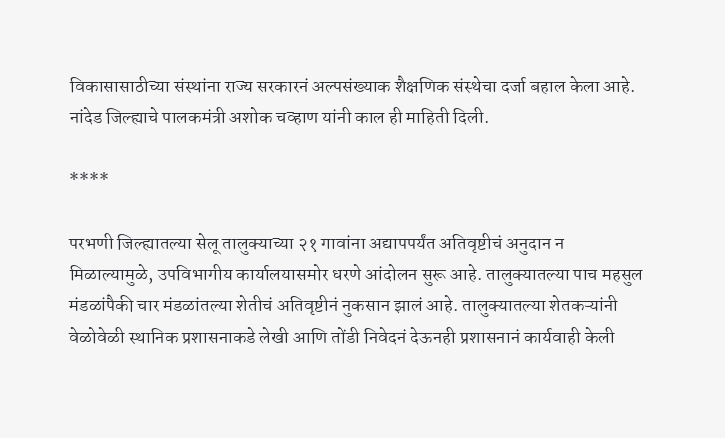विकासासाठीच्या संस्थांना राज्य सरकारनं अल्पसंख्याक शैक्षणिक संस्थेचा दर्जा बहाल केला आहे. नांदेड जिल्ह्याचे पालकमंत्री अशोक चव्हाण यांनी काल ही माहिती दिली.

****

परभणी जिल्ह्यातल्या सेलू तालुक्याच्या २१ गावांना अद्यापपर्यंत अतिवृष्टीचं अनुदान न मिळाल्यामुळे, उपविभागीय कार्यालयासमोर धरणे आंदोलन सुरू आहे. तालुक्यातल्या पाच महसुल मंडळांपैकी चार मंडळांतल्या शेतीचं अतिवृष्टीनं नुकसान झालं आहे. तालुक्यातल्या शेतकऱ्यांनी वेळोवेळी स्थानिक प्रशासनाकडे लेखी आणि तोंडी निवेदनं देऊनही प्रशासनानं कार्यवाही केली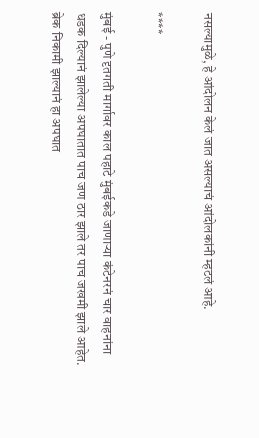नसल्यामुळे, हे आंदोलन केलं जात असल्याचं आंदोलकांनी म्हटलं आहे.

****

मुंबई - पुणे दृतगती मार्गावर काल पहाटे मुंबईकडे जाणाऱ्या कंटेनरनं चार वाहनांना धडक दिल्यानं झालेल्या अपघातात पाच जण ठार झाले तर पाच जखमी झाले आहेत. ब्रेक निकामी झाल्यानं हा अपघात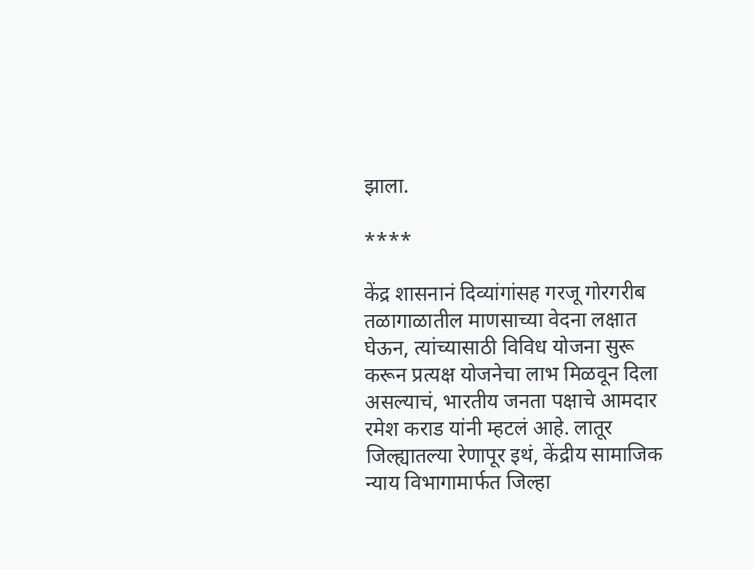झाला.

****

केंद्र शासनानं दिव्यांगांसह गरजू गोरगरीब तळागाळातील माणसाच्या वेदना लक्षात घेऊन, त्यांच्यासाठी विविध योजना सुरू करून प्रत्यक्ष योजनेचा लाभ मिळवून दिला असल्याचं, भारतीय जनता पक्षाचे आमदार रमेश कराड यांनी म्हटलं आहे. लातूर जिल्ह्यातल्या रेणापूर इथं, केंद्रीय सामाजिक न्याय विभागामार्फत जिल्हा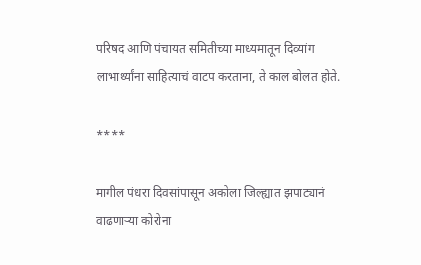परिषद आणि पंचायत समितीच्या माध्यमातून दिव्यांग लाभार्थ्यांना साहित्याचं वाटप करताना, ते काल बोलत होते.

****

मागील पंधरा दिवसांपासून अकोला जिल्ह्यात झपाट्यानं वाढणाऱ्या कोरोना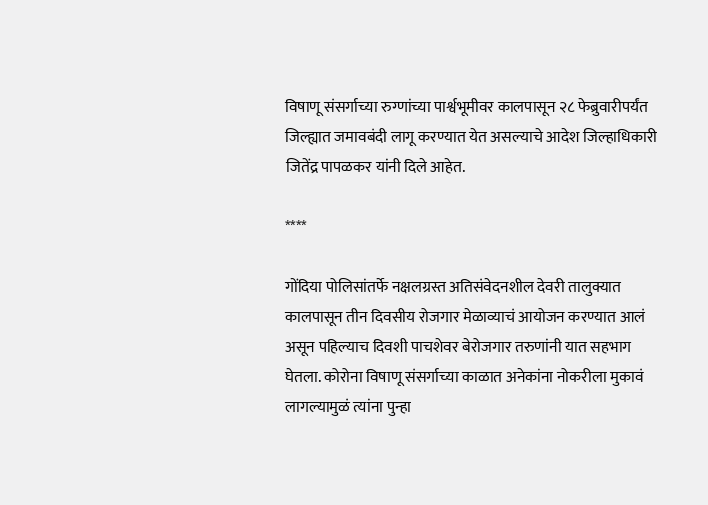विषाणू संसर्गाच्या रुग्णांच्या पार्श्वभूमीवर कालपासून २८ फेब्रुवारीपर्यंत जिल्ह्यात जमावबंदी लागू करण्यात येत असल्याचे आदेश जिल्हाधिकारी जितेंद्र पापळकर यांनी दिले आहेत.

****

गोंदिया पोलिसांतर्फे नक्षलग्रस्त अतिसंवेदनशील देवरी तालुक्यात कालपासून तीन दिवसीय रोजगार मेळाव्याचं आयोजन करण्यात आलं असून पहिल्याच दिवशी पाचशेवर बेरोजगार तरुणांनी यात सहभाग घेतला. कोरोना विषाणू संसर्गाच्या काळात अनेकांना नोकरीला मुकावं लागल्यामुळं त्यांना पुन्हा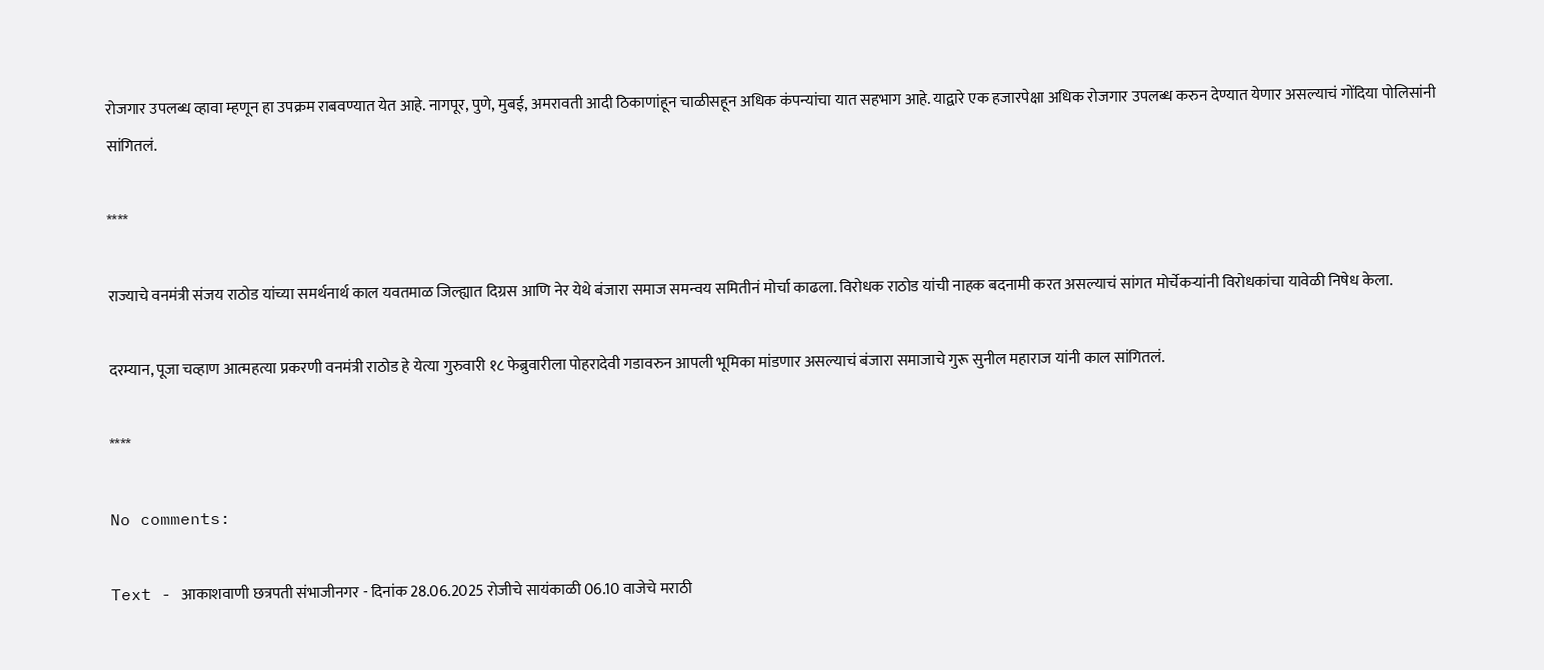रोजगार उपलब्ध व्हावा म्हणून हा उपक्रम राबवण्यात येत आहे. नागपूर, पुणे, मुबई, अमरावती आदी ठिकाणांहून चाळीसहून अधिक कंपन्यांचा यात सहभाग आहे. याद्वारे एक हजारपेक्षा अधिक रोजगार उपलब्ध करुन देण्यात येणार असल्याचं गोंदिया पोलिसांनी सांगितलं.

****

राज्याचे वनमंत्री संजय राठोड यांच्या समर्थनार्थ काल यवतमाळ जिल्ह्यात दिग्रस आणि नेर येथे बंजारा समाज समन्वय समितीनं मोर्चा काढला. विरोधक राठोड यांची नाहक बदनामी करत असल्याचं सांगत मोर्चेकऱ्यांनी विरोधकांचा यावेळी निषेध केला.

दरम्यान, पूजा चव्हाण आत्महत्या प्रकरणी वनमंत्री राठोड हे येत्या गुरुवारी १८ फेब्रुवारीला पोहरादेवी गडावरुन आपली भूमिका मांडणार असल्याचं बंजारा समाजाचे गुरू सुनील महाराज यांनी काल सांगितलं.

****

No comments:

Text - आकाशवाणी छत्रपती संभाजीनगर - दिनांक 28.06.2025 रोजीचे सायंकाळी 06.10 वाजेचे मराठी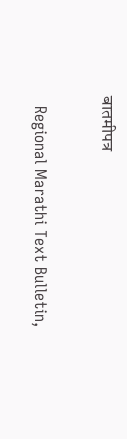बातमीपत्र

  Regional Marathi Text Bulletin,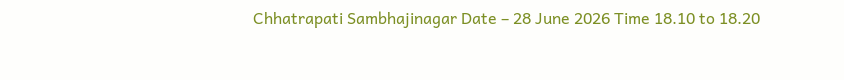Chhatrapati Sambhajinagar Date – 28 June 2026 Time 18.10 to 18.20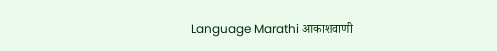Language Marathi आकाशवाणी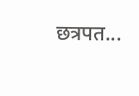छत्रपत...